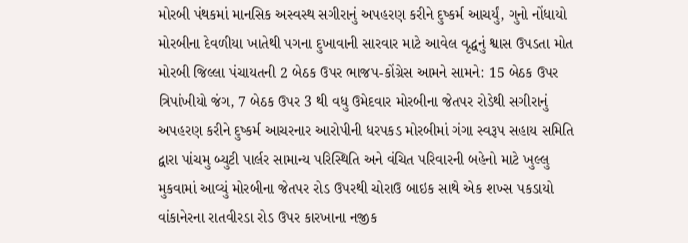મોરબી પંથકમાં માનસિક અસ્વસ્થ સગીરાનું અપહરણ કરીને દુષ્કર્મ આચર્યું, ગુનો નોંધાયો મોરબીના દેવળીયા ખાતેથી પગના દુખાવાની સારવાર માટે આવેલ વૃદ્ધનું શ્વાસ ઉપડતા મોત મોરબી જિલ્લા પંચાયતની 2 બેઠક ઉપર ભાજપ-કોંગ્રેસ આમને સામને: 15 બેઠક ઉપર ત્રિપાંખીયો જંગ, 7 બેઠક ઉપર 3 થી વધુ ઉમેદવાર મોરબીના જેતપર રોડેથી સગીરાનું અપહરણ કરીને દુષ્કર્મ આચરનાર આરોપીની ધરપકડ મોરબીમાં ગંગા સ્વરૂપ સહાય સમિતિ દ્વારા પાંચમુ બ્યુટી પાર્લર સામાન્ય પરિસ્થિતિ અને વંચિત પરિવારની બહેનો માટે ખુલ્લુ મુકવામાં આવ્યું મોરબીના જેતપર રોડ ઉપરથી ચોરાઉ બાઇક સાથે એક શખ્સ પકડાયો વાંકાનેરના રાતવીરડા રોડ ઉપર કારખાના નજીક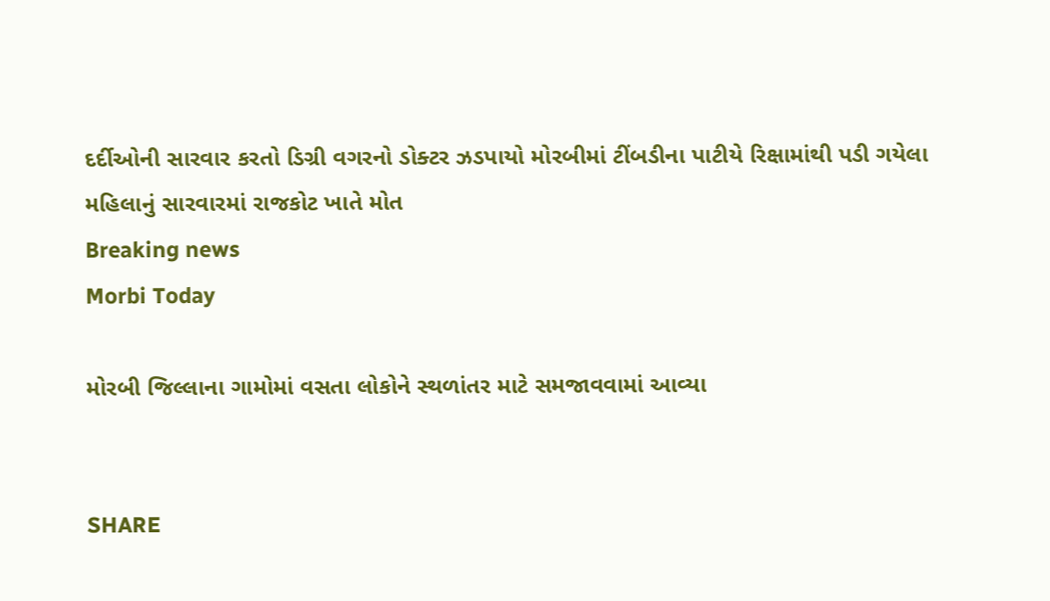દર્દીઓની સારવાર કરતો ડિગ્રી વગરનો ડોક્ટર ઝડપાયો મોરબીમાં ટીંબડીના પાટીયે રિક્ષામાંથી પડી ગયેલા મહિલાનું સારવારમાં રાજકોટ ખાતે મોત
Breaking news
Morbi Today

મોરબી જિલ્લાના ગામોમાં વસતા લોકોને સ્થળાંતર માટે સમજાવવામાં આવ્યા


SHARE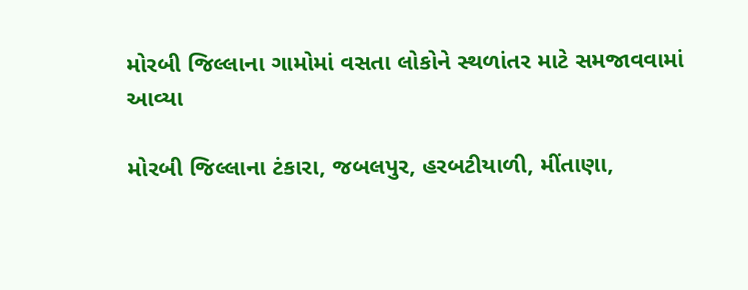મોરબી જિલ્લાના ગામોમાં વસતા લોકોને સ્થળાંતર માટે સમજાવવામાં આવ્યા

મોરબી જિલ્લાના ટંકારા, જબલપુર, હરબટીયાળી, મીંતાણા,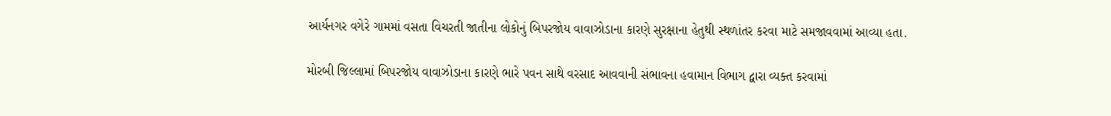આર્યનગર વગેરે ગામમાં વસતા વિચરતી જાતીના લોકોનું બિપરજોય વાવાઝોડાના કારણે સુરક્ષાના હેતુથી સ્થળાંતર કરવા માટે સમજાવવામાં આવ્યા હતા.

મોરબી જિલ્લામાં બિપરજોય વાવાઝોડાના કારણે ભારે પવન સાથે વરસાદ આવવાની સંભાવના હવામાન વિભાગ દ્વારા વ્યક્ત કરવામાં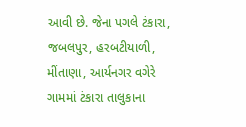આવી છે. જેના પગલે ટંકારા, જબલપુર, હરબટીયાળી, મીંતાણા, આર્યનગર વગેરે ગામમાં ટંકારા તાલુકાના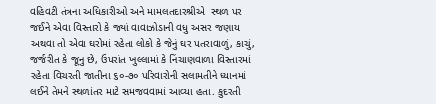વહિવટી તંત્રના અધિકારીઓ અને મામલતદારશ્રીએ  સ્થળ પર જઈને એવા વિસ્તારો કે જ્યાં વાવાઝોડાની વધુ અસર જણાય અથવા તો એવા ઘરોમાં રહેતા લોકો કે જેનું ઘર પતરાવાળું, કાચું, જર્જરીત કે જૂનુ છે, ઉપરાંત ખુલ્લામાં કે નિંચાણવાળા વિસ્તારમાં રહેતા વિચરતી જાતીના ૬૦-૭૦ પરિવારોની સલામતીને ધ્યાનમાં લઈને તેમને સ્થળાંતર માટે સમજવવામાં આવ્યા હતા. કુદરતી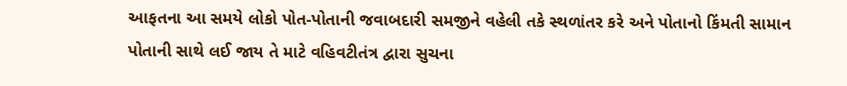આફતના આ સમયે લોકો પોત-પોતાની જવાબદારી સમજીને વહેલી તકે સ્થળાંતર કરે અને પોતાનો કિંમતી સામાન પોતાની સાથે લઈ જાય તે માટે વહિવટીતંત્ર દ્વારા સુચના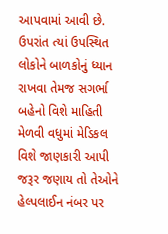આપવામાં આવી છે. ઉપરાંત ત્યાં ઉપસ્થિત લોકોને બાળકોનું ધ્યાન રાખવા તેમજ સગર્ભા બહેનો વિશે માહિતી મેળવી વધુમાં મેડિકલ વિશે જાણકારી આપી જરૂર જણાય તો તેઓને હેલ્પલાઈન નંબર પર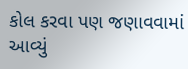કોલ કરવા પણ જણાવવામાં આવ્યું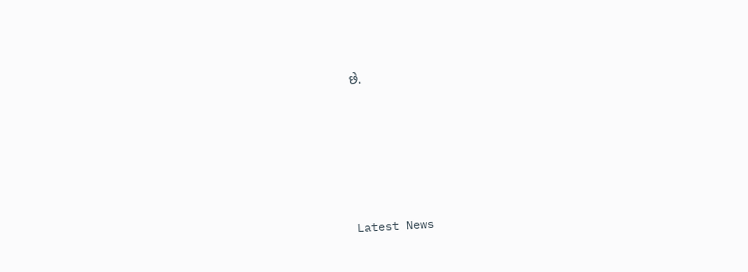છે.






Latest News